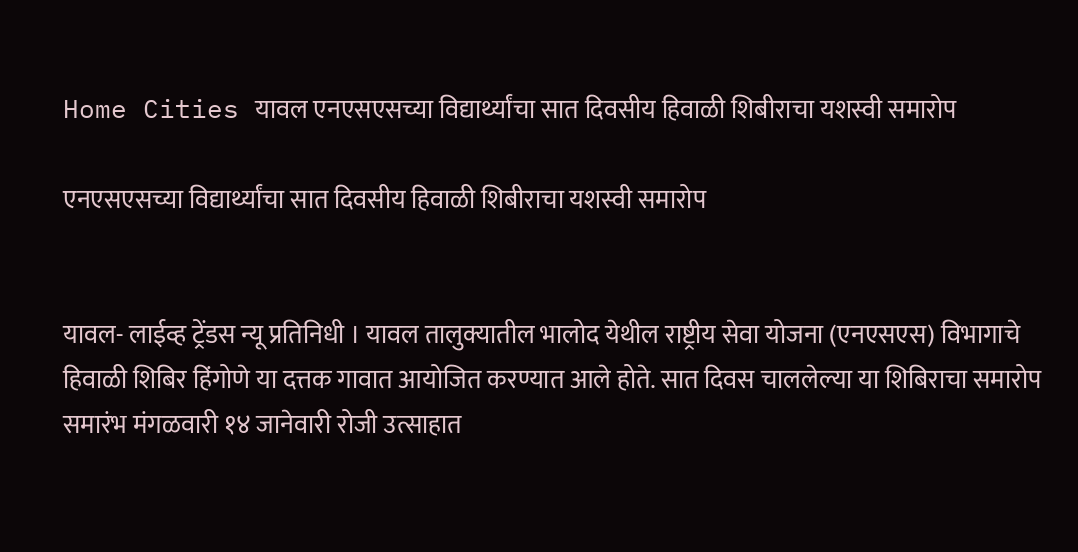Home Cities यावल एनएसएसच्या विद्यार्थ्यांचा सात दिवसीय हिवाळी शिबीराचा यशस्वी समारोप

एनएसएसच्या विद्यार्थ्यांचा सात दिवसीय हिवाळी शिबीराचा यशस्वी समारोप


यावल- लाईव्ह ट्रेंडस न्यू प्रतिनिधी । यावल तालुक्यातील भालोद येथील राष्ट्रीय सेवा योजना (एनएसएस) विभागाचे हिवाळी शिबिर हिंगोणे या दत्तक गावात आयोजित करण्यात आले होते. सात दिवस चाललेल्या या शिबिराचा समारोप समारंभ मंगळवारी १४ जानेवारी रोजी उत्साहात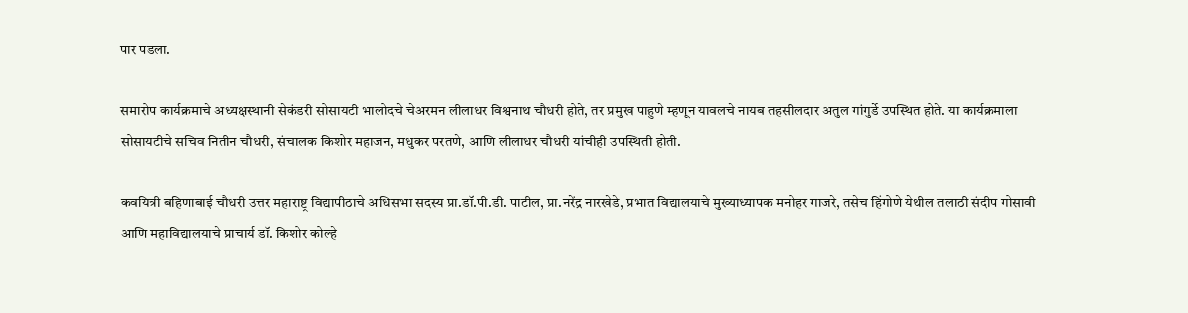पार पडला.

समारोप कार्यक्रमाचे अध्यक्षस्थानी सेकंडरी सोसायटी भालोदचे चेअरमन लीलाधर विश्वनाथ चौधरी होते, तर प्रमुख पाहुणे म्हणून यावलचे नायब तहसीलदार अतुल गांगुर्डे उपस्थित होते. या कार्यक्रमाला सोसायटीचे सचिव नितीन चौधरी, संचालक किशोर महाजन, मधुकर परतणे, आणि लीलाधर चौधरी यांचीही उपस्थिती होती.

कवयित्री बहिणाबाई चौधरी उत्तर महाराष्ट्र विद्यापीठाचे अधिसभा सदस्य प्रा.डॉ.पी.डी. पाटील, प्रा.नरेंद्र नारखेडे, प्रभात विद्यालयाचे मुख्याध्यापक मनोहर गाजरे, तसेच हिंगोणे येथील तलाठी संदीप गोसावी आणि महाविद्यालयाचे प्राचार्य डॉ. किशोर कोल्हे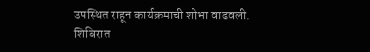उपस्थित राहून कार्यक्रमाची शोभा वाढवली. शिबिरात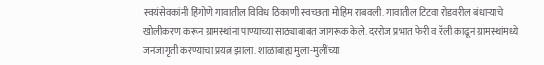स्वयंसेवकांनी हिंगोणे गावातील विविध ठिकाणी स्वच्छता मोहिम राबवली. गावातील टिटवा रोडवरील बंधाऱ्याचे खोलीकरण करून ग्रामस्थांना पाण्याच्या साठ्याबाबत जागरूक केले. दररोज प्रभात फेरी व रॅली काढून ग्रामस्थांमध्ये जनजागृती करण्याचा प्रयत्न झाला. शाळाबाह्य मुला-मुलींच्या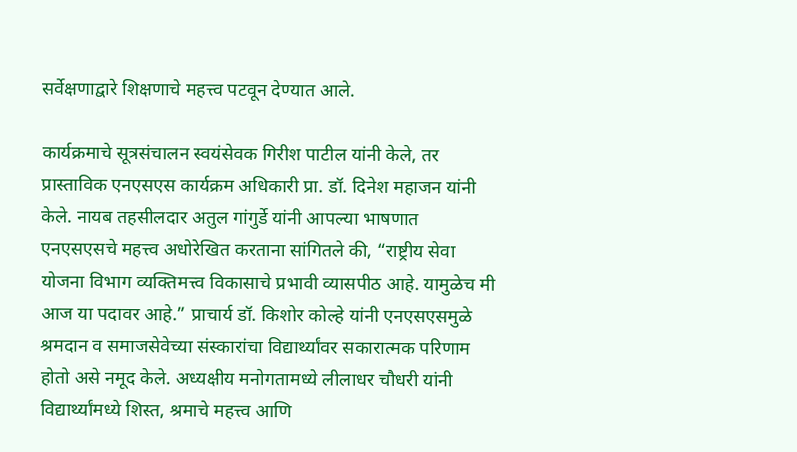सर्वेक्षणाद्वारे शिक्षणाचे महत्त्व पटवून देण्यात आले.

कार्यक्रमाचे सूत्रसंचालन स्वयंसेवक गिरीश पाटील यांनी केले, तर प्रास्ताविक एनएसएस कार्यक्रम अधिकारी प्रा. डॉ. दिनेश महाजन यांनी केले. नायब तहसीलदार अतुल गांगुर्डे यांनी आपल्या भाषणात एनएसएसचे महत्त्व अधोरेखित करताना सांगितले की, “राष्ट्रीय सेवा योजना विभाग व्यक्तिमत्त्व विकासाचे प्रभावी व्यासपीठ आहे. यामुळेच मी आज या पदावर आहे.” प्राचार्य डॉ. किशोर कोल्हे यांनी एनएसएसमुळे श्रमदान व समाजसेवेच्या संस्कारांचा विद्यार्थ्यांवर सकारात्मक परिणाम होतो असे नमूद केले. अध्यक्षीय मनोगतामध्ये लीलाधर चौधरी यांनी विद्यार्थ्यांमध्ये शिस्त, श्रमाचे महत्त्व आणि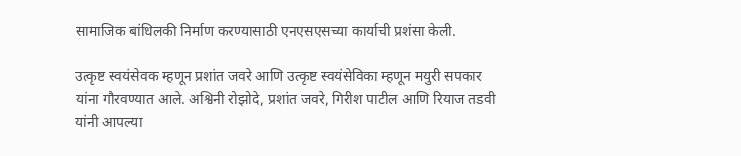सामाजिक बांधिलकी निर्माण करण्यासाठी एनएसएसच्या कार्याची प्रशंसा केली.

उत्कृष्ट स्वयंसेवक म्हणून प्रशांत जवरे आणि उत्कृष्ट स्वयंसेविका म्हणून मयुरी सपकार यांना गौरवण्यात आले. अश्विनी रोझोदे, प्रशांत जवरे, गिरीश पाटील आणि रियाज तडवी यांनी आपल्या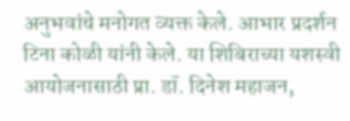अनुभवांचे मनोगत व्यक्त केले. आभार प्रदर्शन टिना कोळी यांनी केले. या शिबिराच्या यशस्वी आयोजनासाठी प्रा. डॉ. दिनेश महाजन,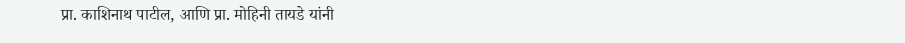प्रा. काशिनाथ पाटील, आणि प्रा. मोहिनी तायडे यांनी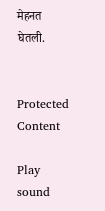मेहनत घेतली.


Protected Content

Play sound